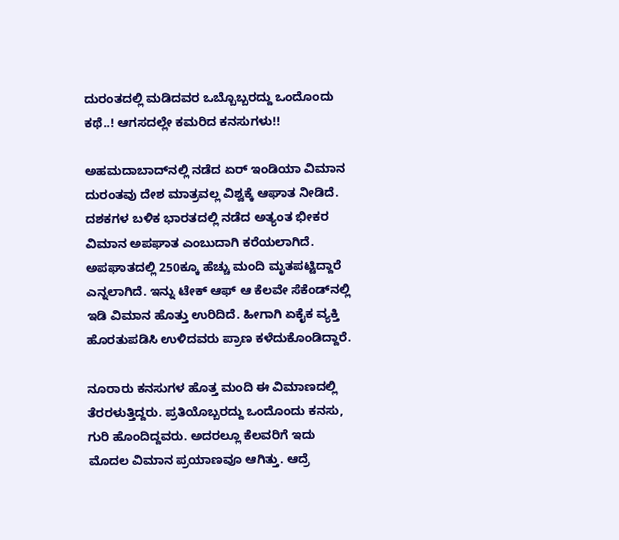ದುರಂತದಲ್ಲಿ ಮಡಿದವರ ಒಬ್ಬೊಬ್ಬರದ್ದು ಒಂದೊಂದು ಕಥೆ..! ಆಗಸದಲ್ಲೇ ಕಮರಿದ ಕನಸುಗಳು!!

ಅಹಮದಾಬಾದ್‌ನಲ್ಲಿ ನಡೆದ ಏರ್ ಇಂಡಿಯಾ ವಿಮಾನ ದುರಂತವು ದೇಶ ಮಾತ್ರವಲ್ಲ ವಿಶ್ವಕ್ಕೆ ಆಘಾತ ನೀಡಿದೆ. ದಶಕಗಳ ಬಳಿಕ ಭಾರತದಲ್ಲಿ ನಡೆದ ಅತ್ಯಂತ ಭೀಕರ ವಿಮಾನ ಅಪಘಾತ ಎಂಬುದಾಗಿ ಕರೆಯಲಾಗಿದೆ. ಅಪಘಾತದಲ್ಲಿ 250ಕ್ಕೂ ಹೆಚ್ಚು ಮಂದಿ ಮೃತಪಟ್ಟಿದ್ದಾರೆ ಎನ್ನಲಾಗಿದೆ. ಇನ್ನು ಟೇಕ್ ಆಫ್ ಆ ಕೆಲವೇ ಸೆಕೆಂಡ್‌ನಲ್ಲಿ ಇಡಿ ವಿಮಾನ ಹೊತ್ತು ಉರಿದಿದೆ. ಹೀಗಾಗಿ ಏಕೈಕ ವ್ಯಕ್ತಿ ಹೊರತುಪಡಿಸಿ ಉಳಿದವರು ಪ್ರಾಣ ಕಳೆದುಕೊಂಡಿದ್ದಾರೆ.

ನೂರಾರು ಕನಸುಗಳ ಹೊತ್ತ ಮಂದಿ ಈ ವಿಮಾಣದಲ್ಲಿ ತೆರರಳುತ್ತಿದ್ದರು. ಪ್ರತಿಯೊಬ್ಬರದ್ದು ಒಂದೊಂದು ಕನಸು, ಗುರಿ ಹೊಂದಿದ್ದವರು. ಅದರಲ್ಲೂ ಕೆಲವರಿಗೆ ಇದು ಮೊದಲ ವಿಮಾನ ಪ್ರಯಾಣವೂ ಆಗಿತ್ತು. ಆದ್ರೆ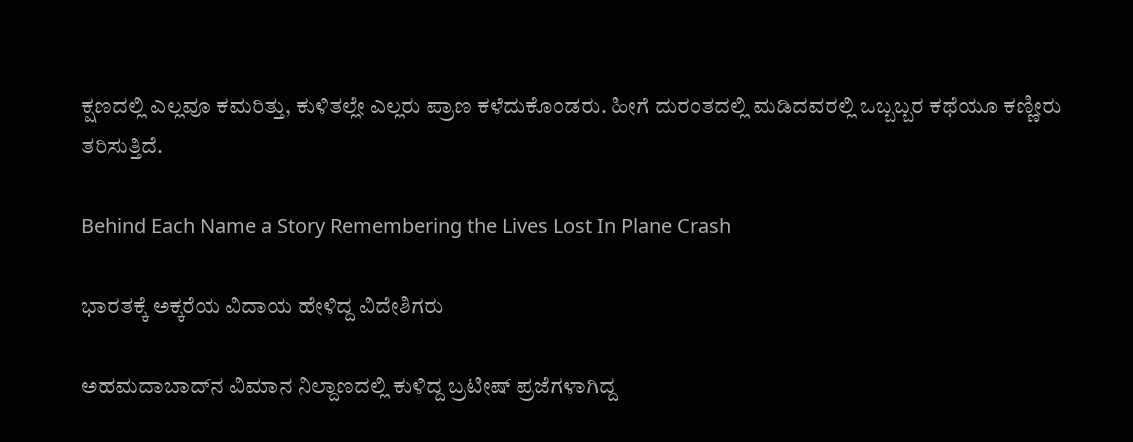ಕ್ಷಣದಲ್ಲಿ ಎಲ್ಲವೂ ಕಮರಿತ್ತು, ಕುಳಿತಲ್ಲೇ ಎಲ್ಲರು ಪ್ರಾಣ ಕಳೆದುಕೊಂಡರು. ಹೀಗೆ ದುರಂತದಲ್ಲಿ ಮಡಿದವರಲ್ಲಿ ಒಬ್ಬಬ್ಬರ ಕಥೆಯೂ ಕಣ್ಣೀರು ತರಿಸುತ್ತಿದೆ.

Behind Each Name a Story Remembering the Lives Lost In Plane Crash

ಭಾರತಕ್ಕೆ ಅಕ್ಕರೆಯ ವಿದಾಯ ಹೇಳಿದ್ದ ವಿದೇಶಿಗರು

ಅಹಮದಾಬಾದ್‌ನ ವಿಮಾನ ನಿಲ್ದಾಣದಲ್ಲಿ ಕುಳಿದ್ದ ಬ್ರಟೀಷ್ ಪ್ರಜೆಗಳಾಗಿದ್ದ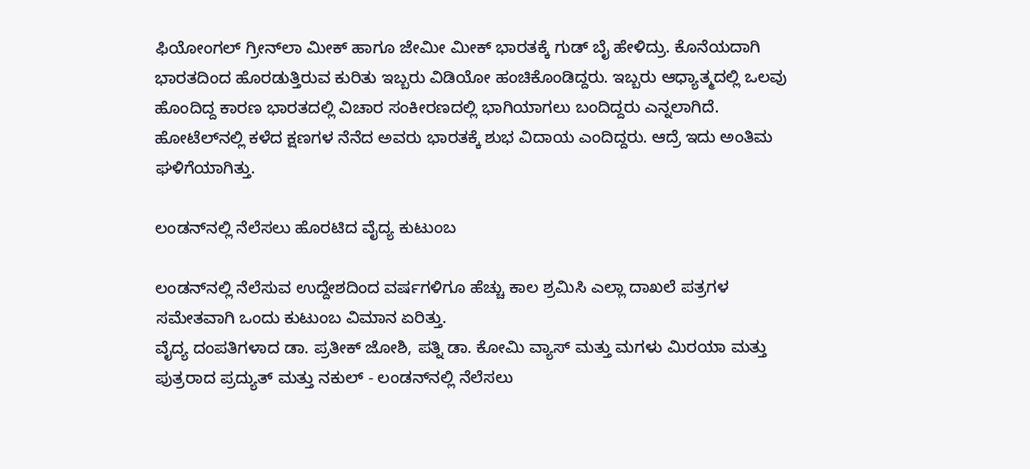ಫಿಯೋಂಗಲ್ ಗ್ರೀನ್‌ಲಾ ಮೀಕ್ ಹಾಗೂ ಜೇಮೀ ಮೀಕ್ ಭಾರತಕ್ಕೆ ಗುಡ್ ಬೈ ಹೇಳಿದ್ರು. ಕೊನೆಯದಾಗಿ ಭಾರತದಿಂದ ಹೊರಡುತ್ತಿರುವ ಕುರಿತು ಇಬ್ಬರು ವಿಡಿಯೋ ಹಂಚಿಕೊಂಡಿದ್ದರು. ಇಬ್ಬರು ಆಧ್ಯಾತ್ಮದಲ್ಲಿ ಒಲವು ಹೊಂದಿದ್ದ ಕಾರಣ ಭಾರತದಲ್ಲಿ ವಿಚಾರ ಸಂಕೀರಣದಲ್ಲಿ ಭಾಗಿಯಾಗಲು ಬಂದಿದ್ದರು ಎನ್ನಲಾಗಿದೆ. ಹೋಟೆಲ್‌ನಲ್ಲಿ ಕಳೆದ ಕ್ಷಣಗಳ ನೆನೆದ ಅವರು ಭಾರತಕ್ಕೆ ಶುಭ ವಿದಾಯ ಎಂದಿದ್ದರು. ಆದ್ರೆ ಇದು ಅಂತಿಮ ಘಳಿಗೆಯಾಗಿತ್ತು.

ಲಂಡನ್‌ನಲ್ಲಿ ನೆಲೆಸಲು ಹೊರಟಿದ ವೈದ್ಯ ಕುಟುಂಬ

ಲಂಡನ್‌ನಲ್ಲಿ ನೆಲೆಸುವ ಉದ್ದೇಶದಿಂದ ವರ್ಷಗಳಿಗೂ ಹೆಚ್ಚು ಕಾಲ ಶ್ರಮಿಸಿ ಎಲ್ಲಾ ದಾಖಲೆ ಪತ್ರಗಳ ಸಮೇತವಾಗಿ ಒಂದು ಕುಟುಂಬ ವಿಮಾನ ಏರಿತ್ತು.
ವೈದ್ಯ ದಂಪತಿಗಳಾದ ಡಾ. ಪ್ರತೀಕ್ ಜೋಶಿ, ಪತ್ನಿ ಡಾ. ಕೋಮಿ ವ್ಯಾಸ್ ಮತ್ತು ಮಗಳು ಮಿರಯಾ ಮತ್ತು ಪುತ್ರರಾದ ಪ್ರದ್ಯುತ್ ಮತ್ತು ನಕುಲ್ - ಲಂಡನ್‌ನಲ್ಲಿ ನೆಲೆಸಲು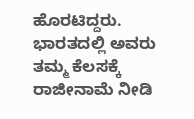ಹೊರಟಿದ್ದರು. ಭಾರತದಲ್ಲಿ ಅವರು ತಮ್ಮ ಕೆಲಸಕ್ಕೆ ರಾಜೀನಾಮೆ ನೀಡಿ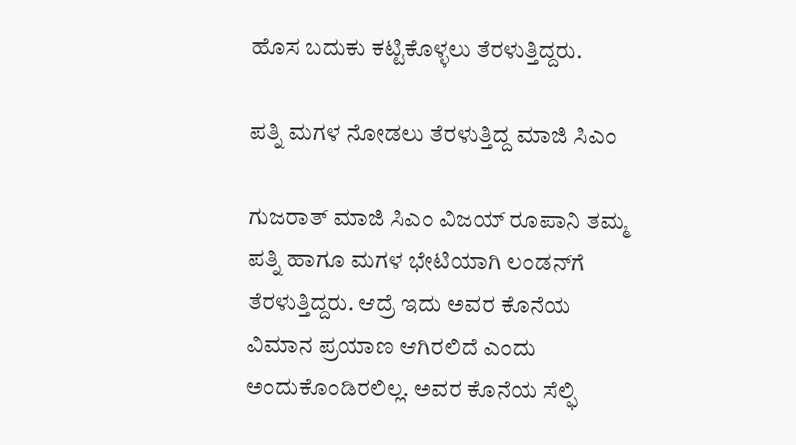ಹೊಸ ಬದುಕು ಕಟ್ಟಿಕೊಳ್ಳಲು ತೆರಳುತ್ತಿದ್ದರು.

ಪತ್ನಿ ಮಗಳ ನೋಡಲು ತೆರಳುತ್ತಿದ್ದ ಮಾಜಿ ಸಿಎಂ

ಗುಜರಾತ್ ಮಾಜಿ ಸಿಎಂ ವಿಜಯ್ ರೂಪಾನಿ ತಮ್ಮ ಪತ್ನಿ ಹಾಗೂ ಮಗಳ ಭೇಟಿಯಾಗಿ ಲಂಡನ್‌ಗೆ ತೆರಳುತ್ತಿದ್ದರು. ಆದ್ರೆ ಇದು ಅವರ ಕೊನೆಯ ವಿಮಾನ ಪ್ರಯಾಣ ಆಗಿರಲಿದೆ ಎಂದು ಅಂದುಕೊಂಡಿರಲಿಲ್ಲ. ಅವರ ಕೊನೆಯ ಸೆಲ್ಫಿ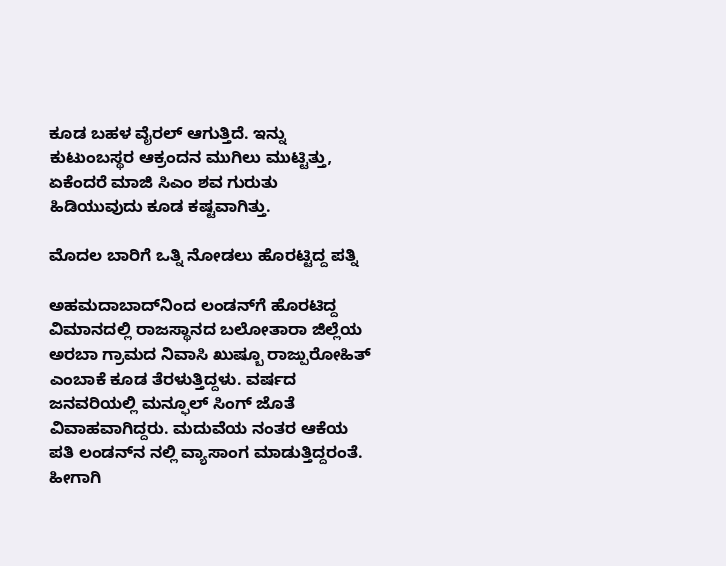ಕೂಡ ಬಹಳ ವೈರಲ್ ಆಗುತ್ತಿದೆ. ಇನ್ನು ಕುಟುಂಬಸ್ಥರ ಆಕ್ರಂದನ ಮುಗಿಲು ಮುಟ್ಟಿತ್ತು, ಏಕೆಂದರೆ ಮಾಜಿ ಸಿಎಂ ಶವ ಗುರುತು ಹಿಡಿಯುವುದು ಕೂಡ ಕಷ್ಟವಾಗಿತ್ತು.

ಮೊದಲ ಬಾರಿಗೆ ಒತ್ನಿ ನೋಡಲು ಹೊರಟ್ಟಿದ್ದ ಪತ್ನಿ

ಅಹಮದಾಬಾದ್‌ನಿಂದ ಲಂಡನ್‌ಗೆ ಹೊರಟಿದ್ದ ವಿಮಾನದಲ್ಲಿ ರಾಜಸ್ಥಾನದ ಬಲೋತಾರಾ ಜಿಲ್ಲೆಯ ಅರಬಾ ಗ್ರಾಮದ ನಿವಾಸಿ ಖುಷ್ಬೂ ರಾಜ್ಪುರೋಹಿತ್ ಎಂಬಾಕೆ ಕೂಡ ತೆರಳುತ್ತಿದ್ದಳು. ವರ್ಷದ ಜನವರಿಯಲ್ಲಿ ಮನ್ಫೂಲ್ ಸಿಂಗ್ ಜೊತೆ ವಿವಾಹವಾಗಿದ್ದರು. ಮದುವೆಯ ನಂತರ ಆಕೆಯ ಪತಿ ಲಂಡನ್‌ನ ನಲ್ಲಿ ವ್ಯಾಸಾಂಗ ಮಾಡುತ್ತಿದ್ದರಂತೆ. ಹೀಗಾಗಿ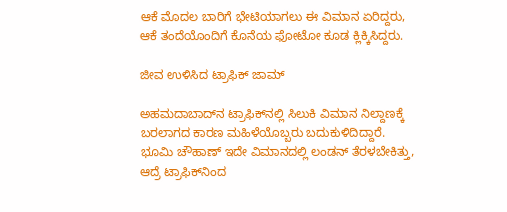ಆಕೆ ಮೊದಲ ಬಾರಿಗೆ ಭೇಟಿಯಾಗಲು ಈ ವಿಮಾನ ಏರಿದ್ದರು, ಆಕೆ ತಂದೆಯೊಂದಿಗೆ ಕೊನೆಯ ಫೋಟೋ ಕೂಡ ಕ್ಲಿಕ್ಕಿಸಿದ್ದರು.

ಜೀವ ಉಳಿಸಿದ ಟ್ರಾಫಿಕ್ ಜಾಮ್

ಅಹಮದಾಬಾದ್‌ನ ಟ್ರಾಫಿಕ್‌ನಲ್ಲಿ ಸಿಲುಕಿ ವಿಮಾನ ನಿಲ್ದಾಣಕ್ಕೆ ಬರಲಾಗದ ಕಾರಣ ಮಹಿಳೆಯೊಬ್ಬರು ಬದುಕುಳಿದಿದ್ದಾರೆ. ಭೂಮಿ ಚೌಹಾಣ್‌ ಇದೇ ವಿಮಾನದಲ್ಲಿ ಲಂಡನ್ ತೆರಳಬೇಕಿತ್ತು, ಆದ್ರೆ ಟ್ರಾಫಿಕ್‌ನಿಂದ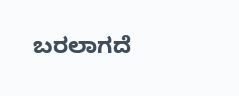ಬರಲಾಗದೆ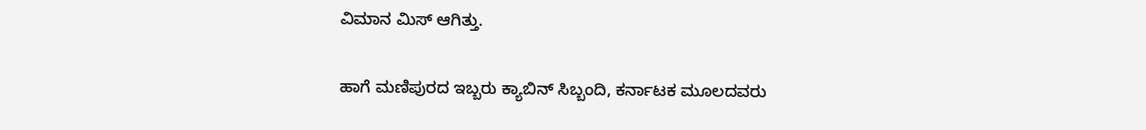ವಿಮಾನ ಮಿಸ್ ಆಗಿತ್ತು.

ಹಾಗೆ ಮಣಿಪುರದ ಇಬ್ಬರು ಕ್ಯಾಬಿನ್ ಸಿಬ್ಬಂದಿ, ಕರ್ನಾಟಕ ಮೂಲದವರು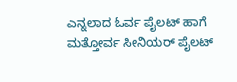ಎನ್ನಲಾದ ಓರ್ವ ಪೈಲಟ್ ಹಾಗೆ ಮತ್ತೋರ್ವ ಸೀನಿಯರ್ ಪೈಲಟ್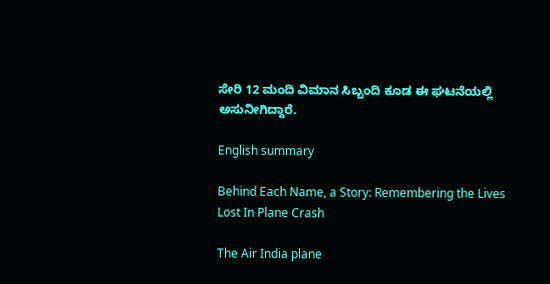ಸೇರಿ 12 ಮಂದಿ ವಿಮಾನ ಸಿಬ್ಬಂದಿ ಕೂಡ ಈ ಘಟನೆಯಲ್ಲಿ ಅಸುನೀಗಿದ್ದಾರೆ.

English summary

Behind Each Name, a Story: Remembering the Lives Lost In Plane Crash

The Air India plane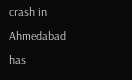crash in Ahmedabad has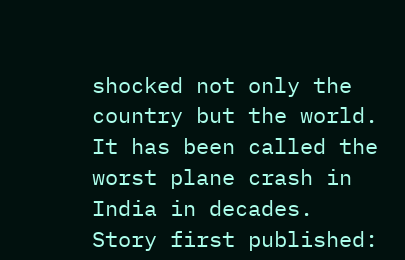shocked not only the country but the world. It has been called the worst plane crash in India in decades.
Story first published: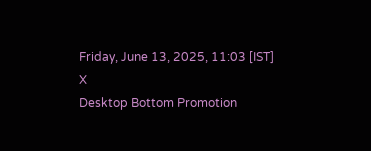Friday, June 13, 2025, 11:03 [IST]
X
Desktop Bottom Promotion